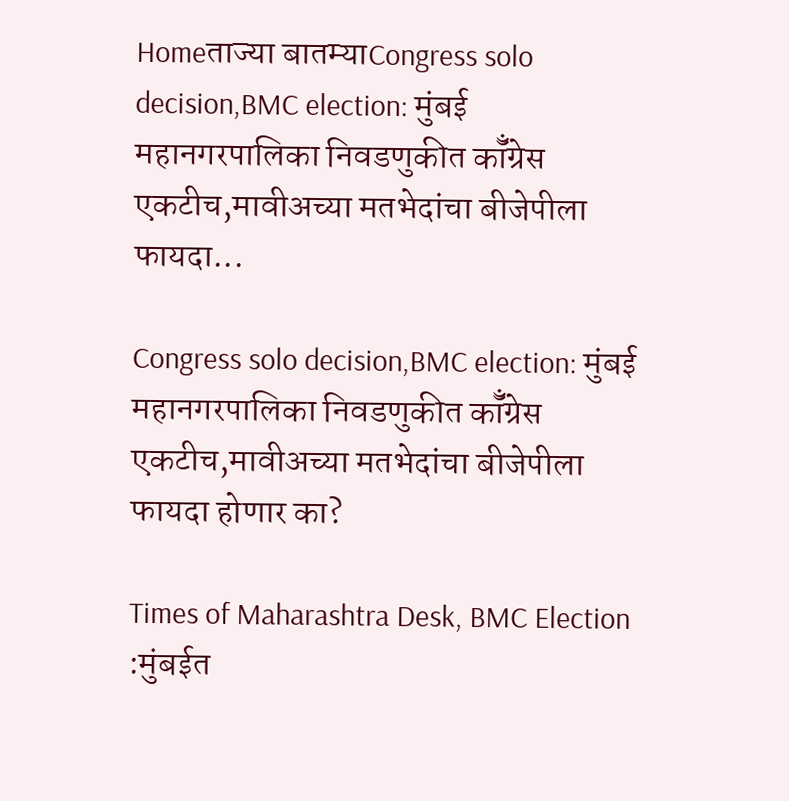Homeताज्या बातम्याCongress solo decision,BMC election: मुंबई महानगरपालिका निवडणुकीत कॉँग्रेस एकटीच,मावीअच्या मतभेदांचा बीजेपीला फायदा...

Congress solo decision,BMC election: मुंबई महानगरपालिका निवडणुकीत कॉँग्रेस एकटीच,मावीअच्या मतभेदांचा बीजेपीला फायदा होणार का?

Times of Maharashtra Desk, BMC Election :मुंबईत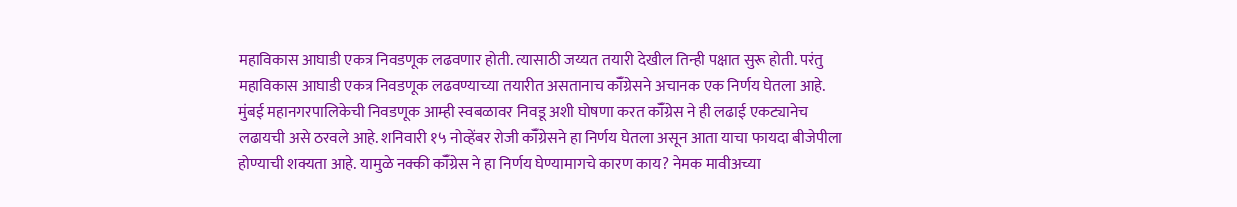महाविकास आघाडी एकत्र निवडणूक लढवणार होती. त्यासाठी जय्यत तयारी देखील तिन्ही पक्षात सुरू होती. परंतु महाविकास आघाडी एकत्र निवडणूक लढवण्याच्या तयारीत असतानाच कॉँग्रेसने अचानक एक निर्णय घेतला आहे. मुंबई महानगरपालिकेची निवडणूक आम्ही स्वबळावर निवडू अशी घोषणा करत कॉँग्रेस ने ही लढाई एकट्यानेच लढायची असे ठरवले आहे. शनिवारी १५ नोव्हेंबर रोजी कॉँग्रेसने हा निर्णय घेतला असून आता याचा फायदा बीजेपीला होण्याची शक्यता आहे. यामुळे नक्की कॉँग्रेस ने हा निर्णय घेण्यामागचे कारण काय? नेमक मावीअच्या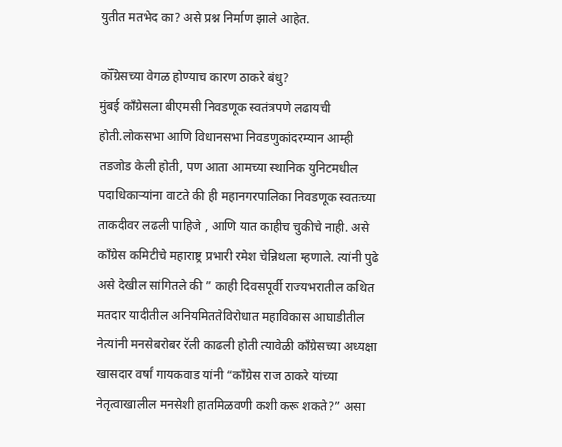युतीत मतभेद का? असे प्रश्न निर्माण झाले आहेत.

कॉँग्रेसच्या वेगळ होण्याच कारण ठाकरे बंधु?
मुंबई काँग्रेसला बीएमसी निवडणूक स्वतंत्रपणे लढायची होती.लोकसभा आणि विधानसभा निवडणुकांदरम्यान आम्ही तडजोड केली होती, पण आता आमच्या स्थानिक युनिटमधील पदाधिकाऱ्यांना वाटते की ही महानगरपालिका निवडणूक स्वतःच्या ताकदीवर लढली पाहिजे , आणि यात काहीच चुकीचे नाही. असे काँग्रेस कमिटीचे महाराष्ट्र प्रभारी रमेश चेन्निथला म्हणाले. त्यांनी पुढे असे देखील सांगितले की ” काही दिवसपूर्वी राज्यभरातील कथित मतदार यादीतील अनियमिततेविरोधात महाविकास आघाडीतील नेत्यांनी मनसेबरोबर रॅली काढली होती त्यावेळी काँग्रेसच्या अध्यक्षा खासदार वर्षां गायकवाड यांनी “काँग्रेस राज ठाकरे यांच्या नेतृत्वाखालील मनसेशी हातमिळवणी कशी करू शकते?” असा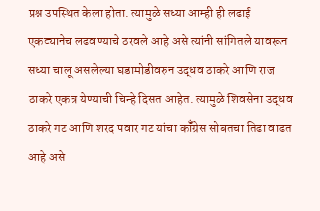प्रश्न उपस्थित केला होता. त्यामुळे सध्या आम्ही ही लढाई एकट्यानेच लढवण्याचे ठरवले आहे असे त्यांनी सांगितले यावरून सध्या चालू असलेल्या घडामोडीवरुन उद्धव ठाकरे आणि राज ठाकरे एकत्र येण्याची चिन्हे दिसत आहेत. त्यामुळे शिवसेना उद्धव ठाकरे गट आणि शरद पवार गट यांचा कॉँग्रेस सोबतचा तिढा वाढत आहे असे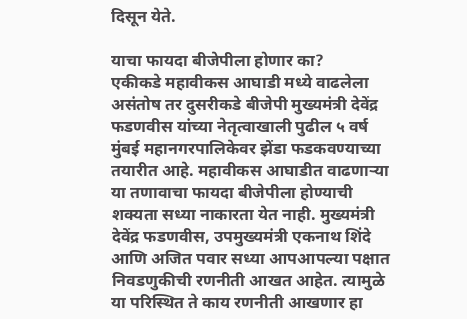दिसून येते.

याचा फायदा बीजेपीला होणार का?
एकीकडे महावीकस आघाडी मध्ये वाढलेला असंतोष तर दुसरीकडे बीजेपी मुख्यमंत्री देवेंद्र फडणवीस यांच्या नेतृत्वाखाली पुढील ५ वर्ष मुंबई महानगरपालिकेवर झेंडा फडकवण्याच्या तयारीत आहे. महावीकस आघाडीत वाढणाऱ्या या तणावाचा फायदा बीजेपीला होण्याची शक्यता सध्या नाकारता येत नाही. मुख्यमंत्री देवेंद्र फडणवीस, उपमुख्यमंत्री एकनाथ शिंदे आणि अजित पवार सध्या आपआपल्या पक्षात निवडणुकीची रणनीती आखत आहेत. त्यामुळे या परिस्थित ते काय रणनीती आखणार हा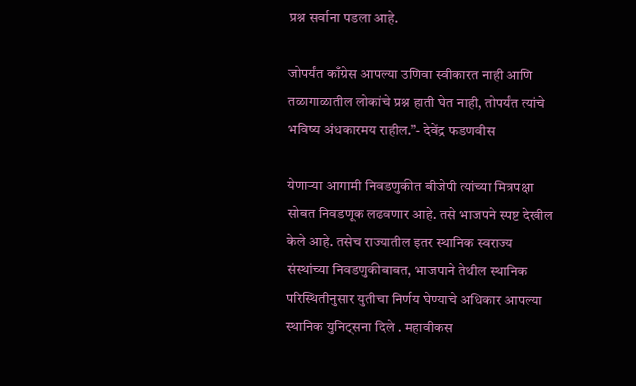प्रश्न सर्वाना पडला आहे.

जोपर्यंत काँग्रेस आपल्या उणिवा स्वीकारत नाही आणि तळागाळातील लोकांचे प्रश्न हाती घेत नाही, तोपर्यंत त्यांचे भविष्य अंधकारमय राहील.”- देवेंद्र फडणवीस

येणाऱ्या आगामी निवडणुकीत बीजेपी त्यांच्या मित्रपक्षा सोबत निवडणूक लढवणार आहे. तसे भाजपने स्पष्ट देखील केले आहे. तसेच राज्यातील इतर स्थानिक स्वराज्य संस्थांच्या निवडणुकीबाबत, भाजपाने तेथील स्थानिक परिस्थितीनुसार युतीचा निर्णय घेण्याचे अधिकार आपल्या स्थानिक युनिट्सना दिले . महावीकस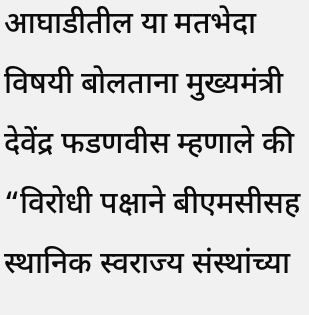आघाडीतील या मतभेदा विषयी बोलताना मुख्यमंत्री देवेंद्र फडणवीस म्हणाले की “विरोधी पक्षाने बीएमसीसह स्थानिक स्वराज्य संस्थांच्या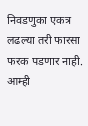निवडणुका एकत्र लढल्या तरी फारसा फरक पडणार नाही. आम्ही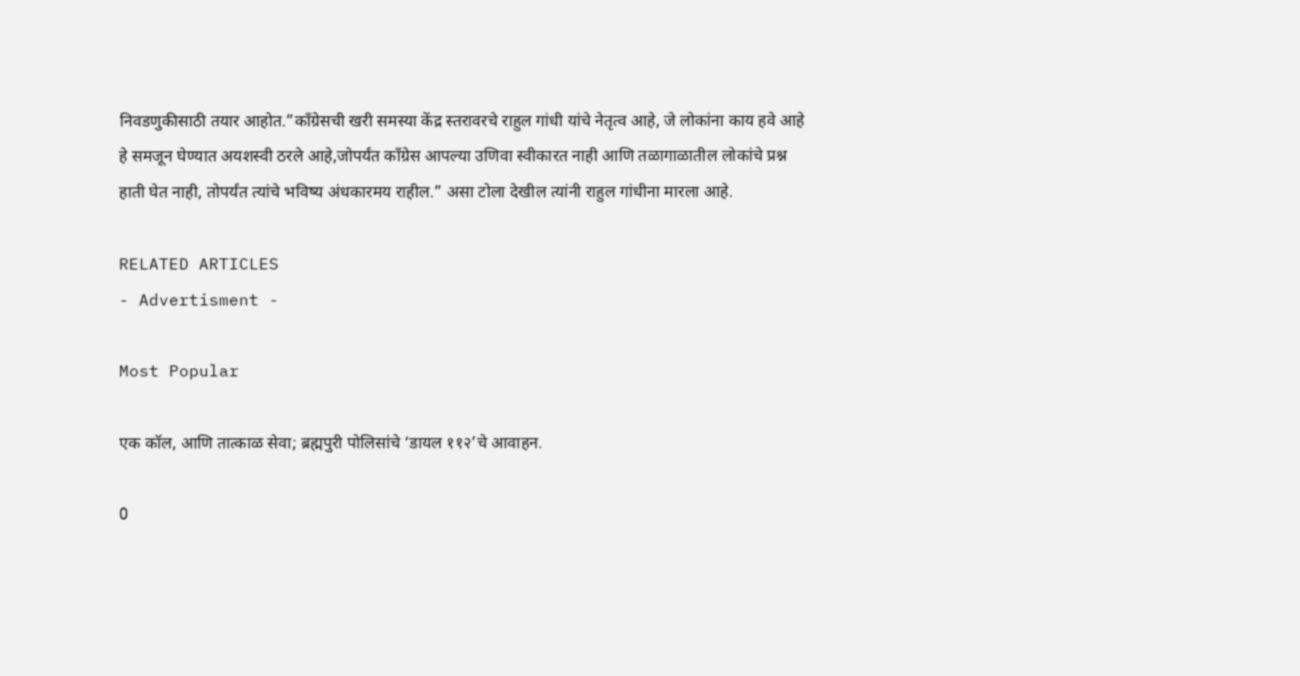निवडणुकीसाठी तयार आहोत.”काँग्रेसची खरी समस्या केंद्र स्तरावरचे राहुल गांधी यांचे नेतृत्व आहे, जे लोकांना काय हवे आहे हे समजून घेण्यात अयशस्वी ठरले आहे,जोपर्यंत काँग्रेस आपल्या उणिवा स्वीकारत नाही आणि तळागाळातील लोकांचे प्रश्न हाती घेत नाही, तोपर्यंत त्यांचे भविष्य अंधकारमय राहील.” असा टोला देखील त्यांनी राहुल गांधीना मारला आहे.

RELATED ARTICLES
- Advertisment -

Most Popular

एक कॉल, आणि तात्काळ सेवा; ब्रह्मपुरी पोलिसांचे ‘डायल ११२’चे आवाहन.

0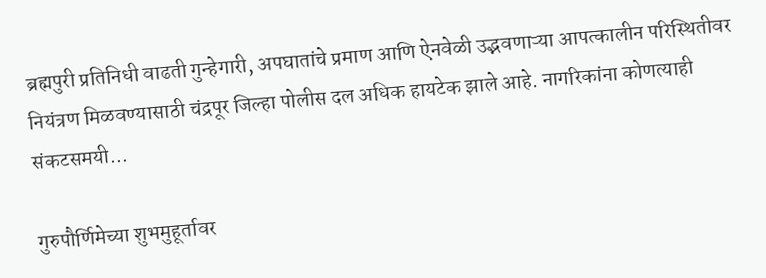ब्रह्मपुरी प्रतिनिधी वाढती गुन्हेगारी, अपघातांचे प्रमाण आणि ऐनवेळी उद्भवणाऱ्या आपत्कालीन परिस्थितीवर नियंत्रण मिळवण्यासाठी चंद्रपूर जिल्हा पोलीस दल अधिक हायटेक झाले आहे. नागरिकांना कोणत्याही संकटसमयी...

गुरुपौर्णिमेच्या शुभमुहूर्तावर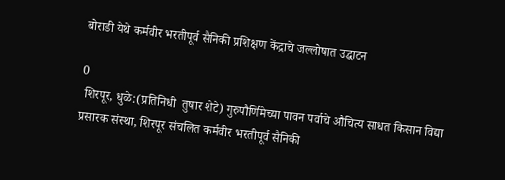बोराडी येथे कर्मवीर भरतीपूर्व सैनिकी प्रशिक्षण केंद्राचे जल्लोषात उद्घाटन

0
 शिरपूर, धुळे:(प्रतिनिधी  तुषार शेटे) गुरुपौर्णिमेच्या पावन पर्वाचे औचित्य साधत किसान विद्या प्रसारक संस्था, शिरपूर संचलित कर्मवीर भरतीपूर्व सैनिकी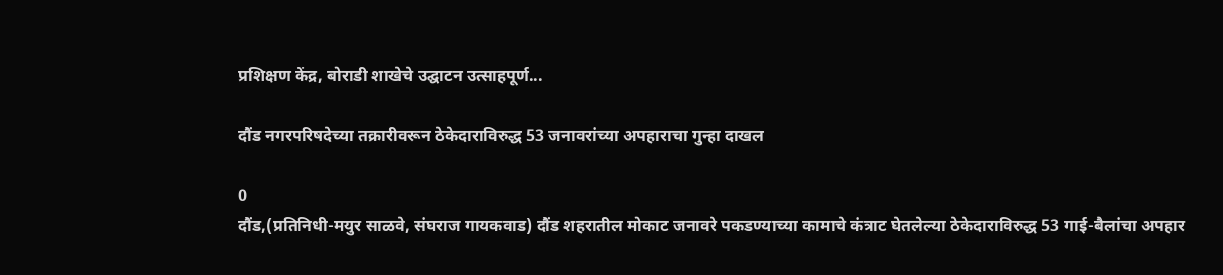प्रशिक्षण केंद्र, बोराडी शाखेचे उद्घाटन उत्साहपूर्ण...

दौंड नगरपरिषदेच्या तक्रारीवरून ठेकेदाराविरुद्ध 53 जनावरांच्या अपहाराचा गुन्हा दाखल

0
दौंड,(प्रतिनिधी-मयुर साळवे, संघराज गायकवाड) दौंड शहरातील मोकाट जनावरे पकडण्याच्या कामाचे कंत्राट घेतलेल्या ठेकेदाराविरुद्ध 53 गाई-बैलांचा अपहार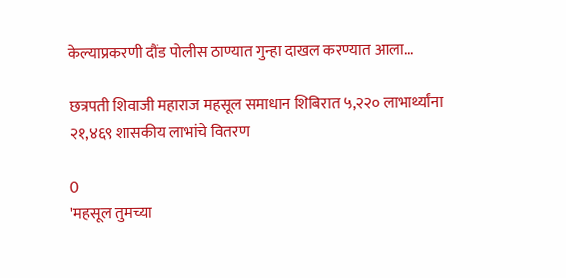केल्याप्रकरणी दौंड पोलीस ठाण्यात गुन्हा दाखल करण्यात आला...

छत्रपती शिवाजी महाराज महसूल समाधान शिबिरात ५,२२० लाभार्थ्यांना २१,४६९ शासकीय लाभांचे वितरण

0
'महसूल तुमच्या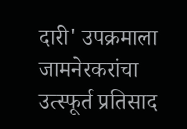दारी' उपक्रमाला जामनेरकरांचा उत्स्फूर्त प्रतिसाद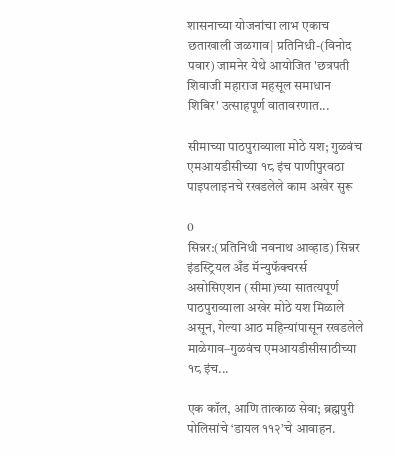शासनाच्या योजनांचा लाभ एकाच छताखाली जळगाव| प्रतिनिधी-(विनोद पवार) जामनेर येथे आयोजित 'छत्रपती शिवाजी महाराज महसूल समाधान शिबिर' उत्साहपूर्ण वातावरणात...

सीमाच्या पाठपुराव्याला मोठे यश; गुळवंच एमआयडीसीच्या १८ इंच पाणीपुरवठा पाइपलाइनचे रखडलेले काम अखेर सुरू

0
सिन्नर:(प्रतिनिधी नवनाथ आव्हाड) सिन्नर इंडस्ट्रियल अँड मॅन्युफॅक्चरर्स असोसिएशन (सीमा)च्या सातत्यपूर्ण पाठपुराव्याला अखेर मोठे यश मिळाले असून, गेल्या आठ महिन्यांपासून रखडलेले माळेगाव–गुळवंच एमआयडीसीसाठीच्या १८ इंच...

एक कॉल, आणि तात्काळ सेवा; ब्रह्मपुरी पोलिसांचे ‘डायल ११२’चे आवाहन.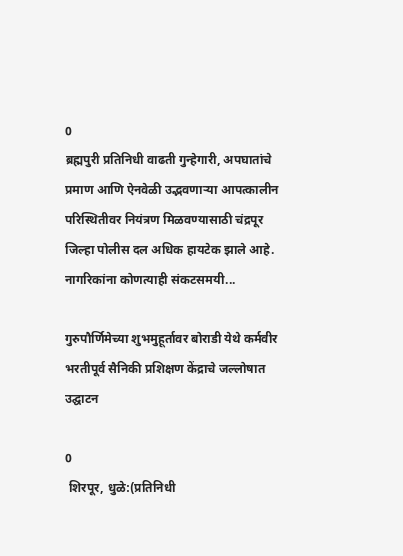0
ब्रह्मपुरी प्रतिनिधी वाढती गुन्हेगारी, अपघातांचे प्रमाण आणि ऐनवेळी उद्भवणाऱ्या आपत्कालीन परिस्थितीवर नियंत्रण मिळवण्यासाठी चंद्रपूर जिल्हा पोलीस दल अधिक हायटेक झाले आहे. नागरिकांना कोणत्याही संकटसमयी...

गुरुपौर्णिमेच्या शुभमुहूर्तावर बोराडी येथे कर्मवीर भरतीपूर्व सैनिकी प्रशिक्षण केंद्राचे जल्लोषात उद्घाटन

0
 शिरपूर, धुळे:(प्रतिनिधी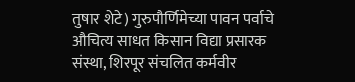तुषार शेटे) गुरुपौर्णिमेच्या पावन पर्वाचे औचित्य साधत किसान विद्या प्रसारक संस्था, शिरपूर संचलित कर्मवीर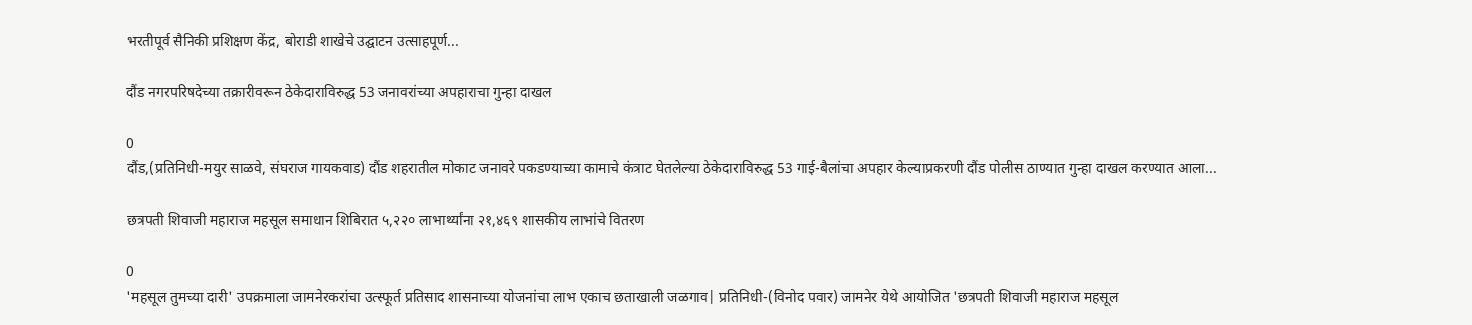भरतीपूर्व सैनिकी प्रशिक्षण केंद्र, बोराडी शाखेचे उद्घाटन उत्साहपूर्ण...

दौंड नगरपरिषदेच्या तक्रारीवरून ठेकेदाराविरुद्ध 53 जनावरांच्या अपहाराचा गुन्हा दाखल

0
दौंड,(प्रतिनिधी-मयुर साळवे, संघराज गायकवाड) दौंड शहरातील मोकाट जनावरे पकडण्याच्या कामाचे कंत्राट घेतलेल्या ठेकेदाराविरुद्ध 53 गाई-बैलांचा अपहार केल्याप्रकरणी दौंड पोलीस ठाण्यात गुन्हा दाखल करण्यात आला...

छत्रपती शिवाजी महाराज महसूल समाधान शिबिरात ५,२२० लाभार्थ्यांना २१,४६९ शासकीय लाभांचे वितरण

0
'महसूल तुमच्या दारी' उपक्रमाला जामनेरकरांचा उत्स्फूर्त प्रतिसाद शासनाच्या योजनांचा लाभ एकाच छताखाली जळगाव| प्रतिनिधी-(विनोद पवार) जामनेर येथे आयोजित 'छत्रपती शिवाजी महाराज महसूल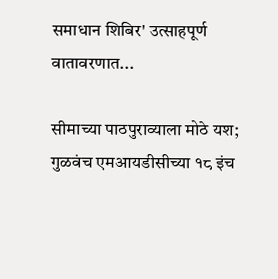समाधान शिबिर' उत्साहपूर्ण वातावरणात...

सीमाच्या पाठपुराव्याला मोठे यश; गुळवंच एमआयडीसीच्या १८ इंच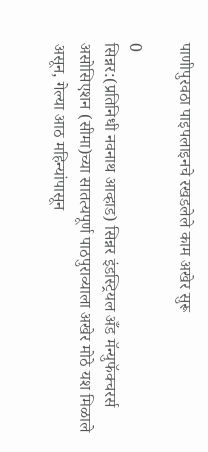पाणीपुरवठा पाइपलाइनचे रखडलेले काम अखेर सुरू

0
सिन्नर:(प्रतिनिधी नवनाथ आव्हाड) सिन्नर इंडस्ट्रियल अँड मॅन्युफॅक्चरर्स असोसिएशन (सीमा)च्या सातत्यपूर्ण पाठपुराव्याला अखेर मोठे यश मिळाले असून, गेल्या आठ महिन्यांपासून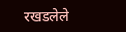रखडलेले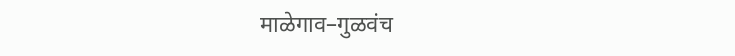माळेगाव–गुळवंच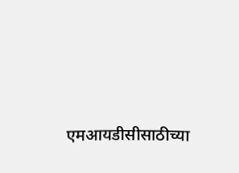एमआयडीसीसाठीच्या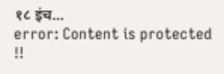१८ इंच...
error: Content is protected !!